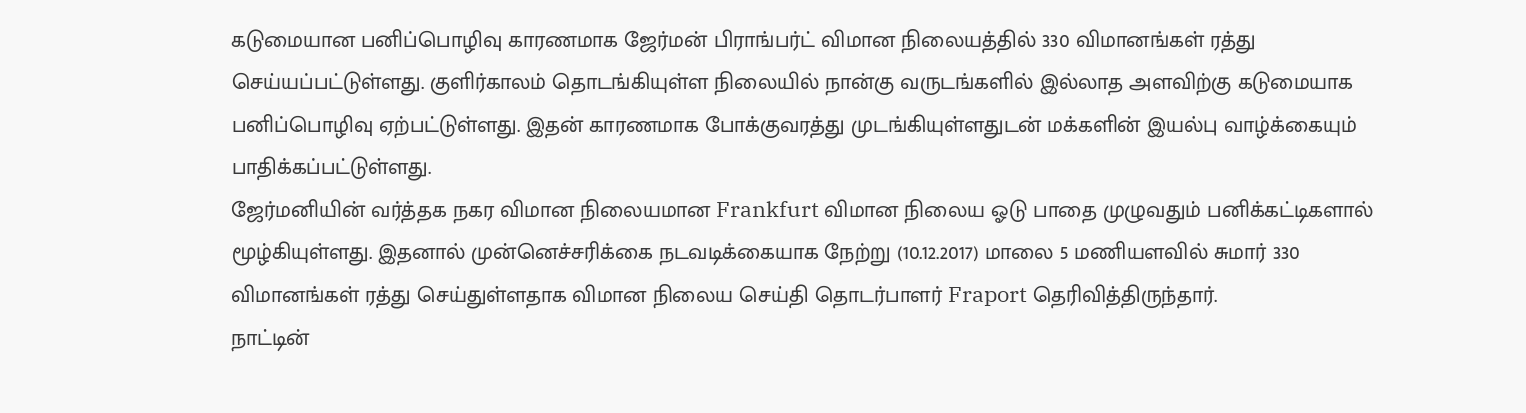கடுமையான பனிப்பொழிவு காரணமாக ஜேர்மன் பிராங்பர்ட் விமான நிலையத்தில் 330 விமானங்கள் ரத்து செய்யப்பட்டுள்ளது. குளிர்காலம் தொடங்கியுள்ள நிலையில் நான்கு வருடங்களில் இல்லாத அளவிற்கு கடுமையாக பனிப்பொழிவு ஏற்பட்டுள்ளது. இதன் காரணமாக போக்குவரத்து முடங்கியுள்ளதுடன் மக்களின் இயல்பு வாழ்க்கையும் பாதிக்கப்பட்டுள்ளது.
ஜேர்மனியின் வர்த்தக நகர விமான நிலையமான Frankfurt விமான நிலைய ஓடு பாதை முழுவதும் பனிக்கட்டிகளால் மூழ்கியுள்ளது. இதனால் முன்னெச்சரிக்கை நடவடிக்கையாக நேற்று (10.12.2017) மாலை 5 மணியளவில் சுமார் 330 விமானங்கள் ரத்து செய்துள்ளதாக விமான நிலைய செய்தி தொடர்பாளர் Fraport தெரிவித்திருந்தார்.
நாட்டின்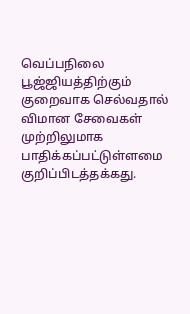வெப்பநிலை பூஜ்ஜியத்திற்கும் குறைவாக செல்வதால் விமான சேவைகள் முற்றிலுமாக பாதிக்கப்பட்டுள்ளமை குறிப்பிடத்தக்கது.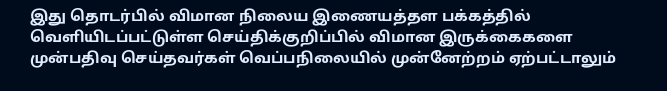இது தொடர்பில் விமான நிலைய இணையத்தள பக்கத்தில் வெளியிடப்பட்டுள்ள செய்திக்குறிப்பில் விமான இருக்கைகளை முன்பதிவு செய்தவர்கள் வெப்பநிலையில் முன்னேற்றம் ஏற்பட்டாலும்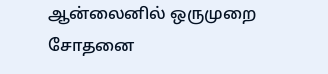ஆன்லைனில் ஒருமுறை சோதனை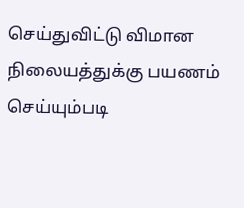செய்துவிட்டு விமான நிலையத்துக்கு பயணம் செய்யும்படி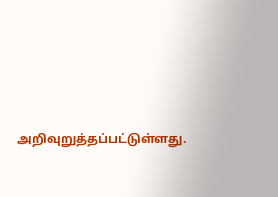அறிவுறுத்தப்பட்டுள்ளது.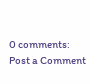0 comments:
Post a Comment